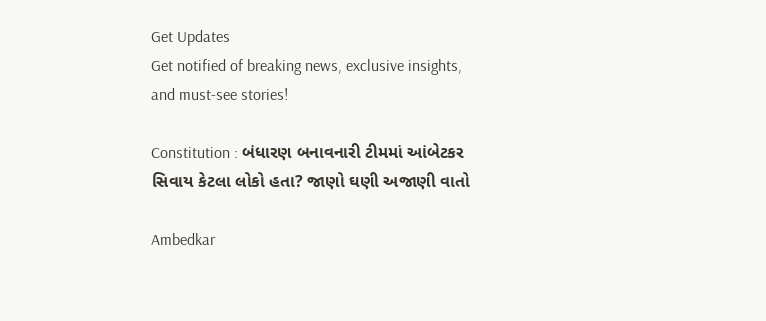Get Updates
Get notified of breaking news, exclusive insights, and must-see stories!

Constitution : બંધારણ બનાવનારી ટીમમાં આંબેટકર સિવાય કેટલા લોકો હતા? જાણો ઘણી અજાણી વાતો

Ambedkar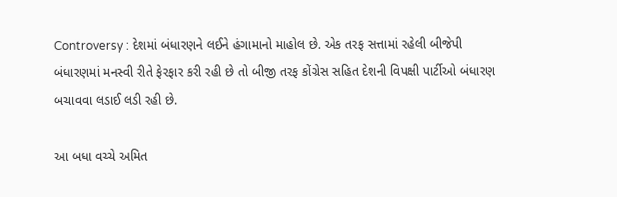Controversy : દેશમાં બંધારણને લઈને હંગામાનો માહોલ છે. એક તરફ સત્તામાં રહેલી બીજેપી બંધારણમાં મનસ્વી રીતે ફેરફાર કરી રહી છે તો બીજી તરફ કોંગ્રેસ સહિત દેશની વિપક્ષી પાર્ટીઓ બંધારણ બચાવવા લડાઈ લડી રહી છે.

આ બધા વચ્ચે અમિત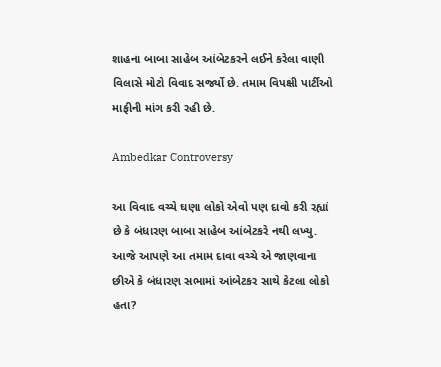શાહના બાબા સાહેબ આંબેટકરને લઈને કરેલા વાણી વિલાસે મોટો વિવાદ સર્જ્યો છે. તમામ વિપક્ષી પાર્ટીઓ માફીની માંગ કરી રહી છે.

Ambedkar Controversy

આ વિવાદ વચ્ચે ઘણા લોકો એવો પણ દાવો કરી રહ્યાં છે કે બંધારણ બાબા સાહેબ આંબેટકરે નથી લખ્યુ. આજે આપણે આ તમામ દાવા વચ્ચે એ જાણવાના છીએ કે બંધારણ સભામાં આંબેટકર સાથે કેટલા લોકો હતા?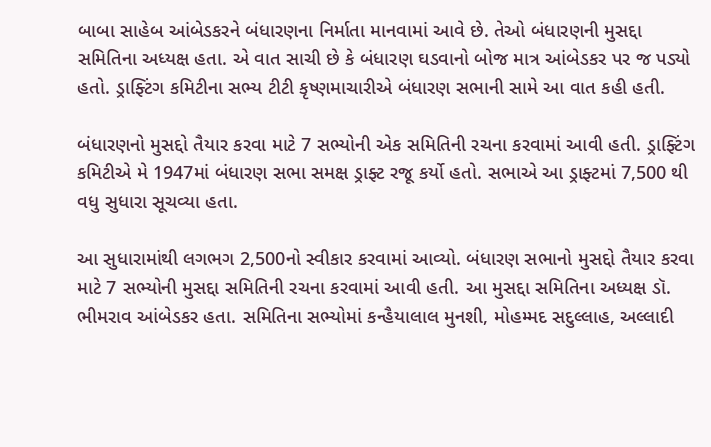બાબા સાહેબ આંબેડકરને બંધારણના નિર્માતા માનવામાં આવે છે. તેઓ બંધારણની મુસદ્દા સમિતિના અધ્યક્ષ હતા. એ વાત સાચી છે કે બંધારણ ઘડવાનો બોજ માત્ર આંબેડકર પર જ પડ્યો હતો. ડ્રાફ્ટિંગ કમિટીના સભ્ય ટીટી કૃષ્ણમાચારીએ બંધારણ સભાની સામે આ વાત કહી હતી.

બંધારણનો મુસદ્દો તૈયાર કરવા માટે 7 સભ્યોની એક સમિતિની રચના કરવામાં આવી હતી. ડ્રાફ્ટિંગ કમિટીએ મે 1947માં બંધારણ સભા સમક્ષ ડ્રાફ્ટ રજૂ કર્યો હતો. સભાએ આ ડ્રાફ્ટમાં 7,500 થી વધુ સુધારા સૂચવ્યા હતા.

આ સુધારામાંથી લગભગ 2,500નો સ્વીકાર કરવામાં આવ્યો. બંધારણ સભાનો મુસદ્દો તૈયાર કરવા માટે 7 સભ્યોની મુસદ્દા સમિતિની રચના કરવામાં આવી હતી. આ મુસદ્દા સમિતિના અધ્યક્ષ ડૉ. ભીમરાવ આંબેડકર હતા. સમિતિના સભ્યોમાં કન્હૈયાલાલ મુનશી, મોહમ્મદ સદુલ્લાહ, અલ્લાદી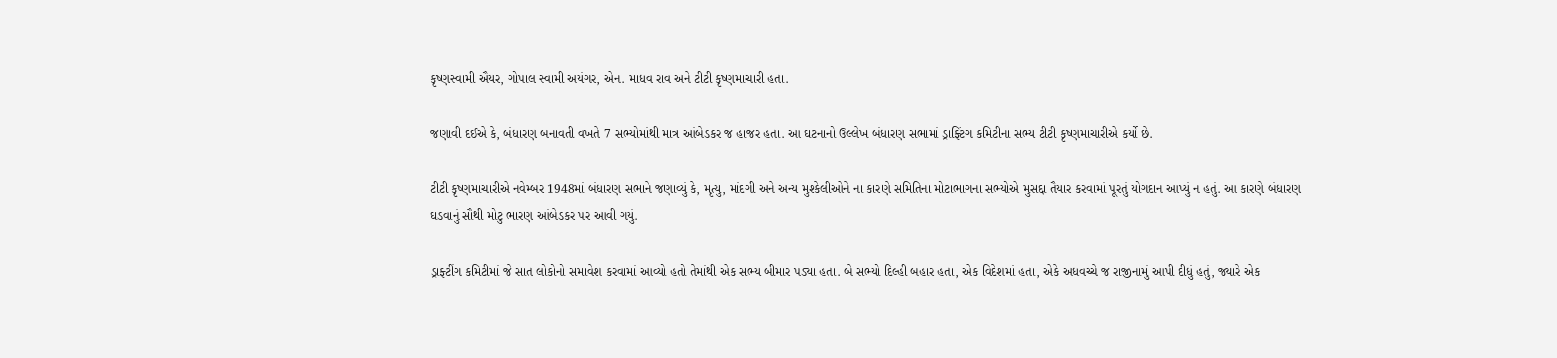કૃષ્ણસ્વામી ઐયર, ગોપાલ સ્વામી અયંગર, એન. માધવ રાવ અને ટીટી કૃષ્ણમાચારી હતા.

જણાવી દઈએ કે, બંધારણ બનાવતી વખતે 7 સભ્યોમાંથી માત્ર આંબેડકર જ હાજર હતા. આ ઘટનાનો ઉલ્લેખ બંધારણ સભામાં ડ્રાફ્ટિંગ કમિટીના સભ્ય ટીટી કૃષ્ણમાચારીએ કર્યો છે.

ટીટી કૃષ્ણમાચારીએ નવેમ્બર 1948માં બંધારણ સભાને જણાવ્યું કે, મૃત્યુ, માંદગી અને અન્ય મુશ્કેલીઓને ના કારણે સમિતિના મોટાભાગના સભ્યોએ મુસદ્દા તૈયાર કરવામાં પૂરતું યોગદાન આપ્યું ન હતું. આ કારણે બંધારણ ઘડવાનું સૌથી મોટુ ભારણ આંબેડકર પર આવી ગયું.

ડ્રાફ્ટીંગ કમિટીમાં જે સાત લોકોનો સમાવેશ કરવામાં આવ્યો હતો તેમાંથી એક સભ્ય બીમાર પડ્યા હતા. બે સભ્યો દિલ્હી બહાર હતા, એક વિદેશમાં હતા, એકે અધવચ્ચે જ રાજીનામું આપી દીધું હતું, જ્યારે એક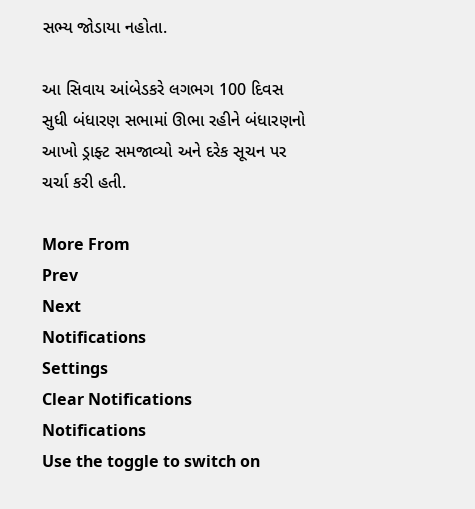સભ્ય જોડાયા નહોતા.

આ સિવાય આંબેડકરે લગભગ 100 દિવસ સુધી બંધારણ સભામાં ઊભા રહીને બંધારણનો આખો ડ્રાફ્ટ સમજાવ્યો અને દરેક સૂચન પર ચર્ચા કરી હતી.

More From
Prev
Next
Notifications
Settings
Clear Notifications
Notifications
Use the toggle to switch on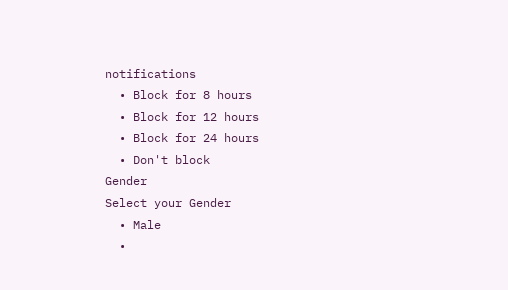notifications
  • Block for 8 hours
  • Block for 12 hours
  • Block for 24 hours
  • Don't block
Gender
Select your Gender
  • Male
  •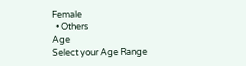Female
  • Others
Age
Select your Age Range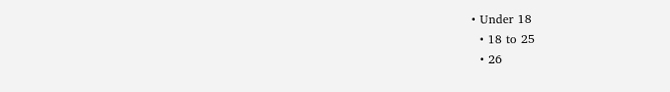• Under 18
  • 18 to 25
  • 26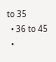to 35
  • 36 to 45
  •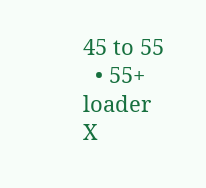45 to 55
  • 55+
loader
X